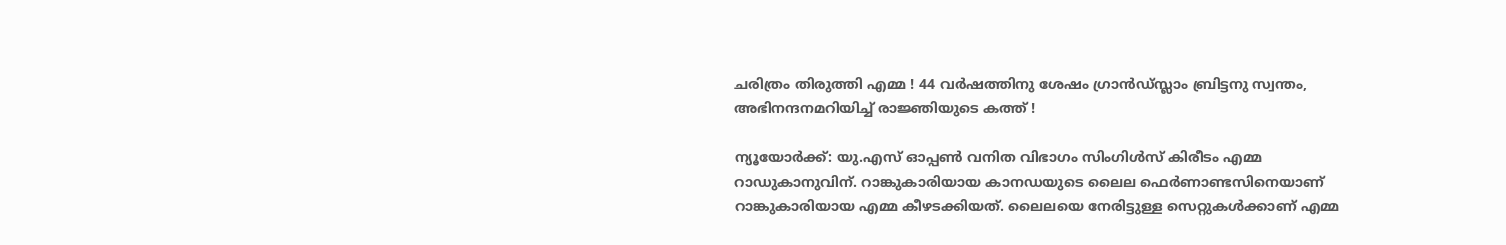ചരിത്രം തിരുത്തി എമ്മ ! 44 വര്‍ഷത്തിനു ശേഷം ഗ്രാന്‍ഡ്സ്ലാം ബ്രിട്ടനു സ്വന്തം, അഭിനന്ദനമറിയിച്ച് രാജ്ഞിയുടെ കത്ത് !

ന്യൂയോര്‍ക്ക്: യു.എസ് ഓപ്പണ്‍ വനിത വിഭാഗം സിംഗിള്‍സ് കിരീടം എമ്മ റാഡുകാനുവിന്. റാങ്കുകാരിയായ കാനഡയുടെ ലൈല ഫെര്‍ണാണ്ടസിനെയാണ് റാങ്കുകാരിയായ എമ്മ കീഴടക്കിയത്. ലൈലയെ നേരിട്ടുള്ള സെറ്റുകള്‍ക്കാണ് എമ്മ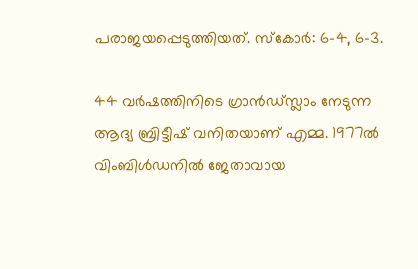പരാജയപ്പെടുത്തിയത്. സ്‌കോര്‍: 6-4, 6-3.

44 വര്‍ഷത്തിനിടെ ഗ്രാന്‍ഡ്സ്ലാം നേടുന്ന ആദ്യ ബ്രിട്ടീഷ് വനിതയാണ് എമ്മ. 1977ല്‍ വിംബിള്‍ഡനില്‍ ജേതാവായ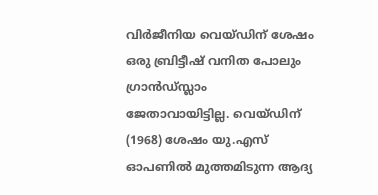വിര്‍ജീനിയ വെയ്ഡിന് ശേഷം ഒരു ബ്രിട്ടീഷ് വനിത പോലും ഗ്രാന്‍ഡ്സ്ലാം ജേതാവായിട്ടില്ല. വെയ്ഡിന് (1968) ശേഷം യു.എസ് ഓപണില്‍ മുത്തമിടുന്ന ആദ്യ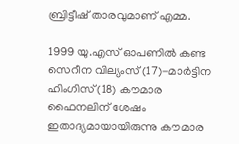ബ്രിട്ടീഷ് താരവുമാണ് എമ്മ.

1999 യു.എസ് ഓപണില്‍ കണ്ട സെറീന വില്യംസ് (17)-മാര്‍ട്ടിന ഹിംഗിസ് (18) കൗമാര ഫൈനലിന് ശേഷം ഇതാദ്യമായായിരുന്നു കൗമാര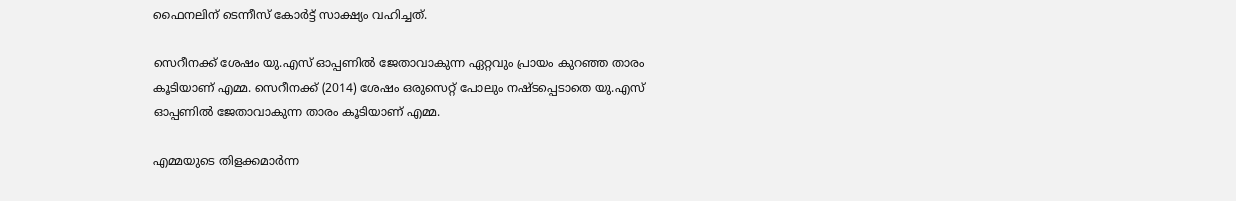ഫൈനലിന് ടെന്നീസ് കോര്‍ട്ട് സാക്ഷ്യം വഹിച്ചത്.

സെറീനക്ക് ശേഷം യു.എസ് ഓപ്പണില്‍ ജേതാവാകുന്ന ഏറ്റവും പ്രായം കുറഞ്ഞ താരം കൂടിയാണ് എമ്മ. സെറീനക്ക് (2014) ശേഷം ഒരുസെറ്റ് പോലും നഷ്ടപ്പെടാതെ യു.എസ് ഓപ്പണില്‍ ജേതാവാകുന്ന താരം കൂടിയാണ് എമ്മ.

എമ്മയുടെ തിളക്കമാര്‍ന്ന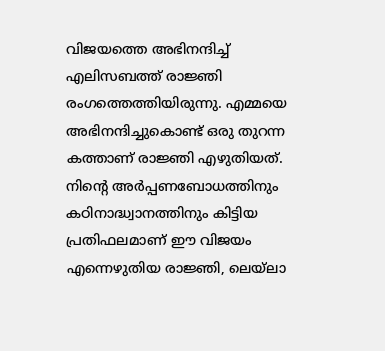വിജയത്തെ അഭിനന്ദിച്ച് എലിസബത്ത് രാജ്ഞി രംഗത്തെത്തിയിരുന്നു. എമ്മയെ അഭിനന്ദിച്ചുകൊണ്ട് ഒരു തുറന്ന കത്താണ് രാജ്ഞി എഴുതിയത്. നിന്റെ അര്‍പ്പണബോധത്തിനും കഠിനാദ്ധ്വാനത്തിനും കിട്ടിയ പ്രതിഫലമാണ് ഈ വിജയം എന്നെഴുതിയ രാജ്ഞി, ലെയ്‌ലാ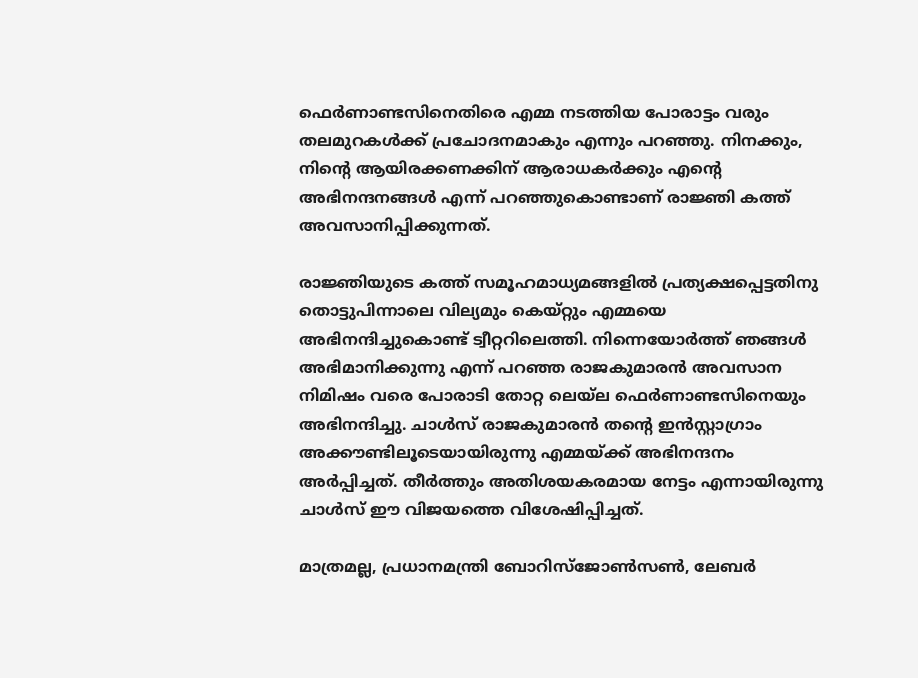ഫെര്‍ണാണ്ടസിനെതിരെ എമ്മ നടത്തിയ പോരാട്ടം വരും തലമുറകള്‍ക്ക് പ്രചോദനമാകും എന്നും പറഞ്ഞു. നിനക്കും, നിന്റെ ആയിരക്കണക്കിന് ആരാധകര്‍ക്കും എന്റെ അഭിനന്ദനങ്ങള്‍ എന്ന് പറഞ്ഞുകൊണ്ടാണ് രാജ്ഞി കത്ത് അവസാനിപ്പിക്കുന്നത്.

രാജ്ഞിയുടെ കത്ത് സമൂഹമാധ്യമങ്ങളില്‍ പ്രത്യക്ഷപ്പെട്ടതിനു തൊട്ടുപിന്നാലെ വില്യമും കെയ്റ്റും എമ്മയെ അഭിനന്ദിച്ചുകൊണ്ട് ട്വീറ്ററിലെത്തി. നിന്നെയോര്‍ത്ത് ഞങ്ങള്‍ അഭിമാനിക്കുന്നു എന്ന് പറഞ്ഞ രാജകുമാരന്‍ അവസാന നിമിഷം വരെ പോരാടി തോറ്റ ലെയ്‌ല ഫെര്‍ണാണ്ടസിനെയും അഭിനന്ദിച്ചു. ചാള്‍സ് രാജകുമാരന്‍ തന്റെ ഇന്‍സ്റ്റാഗ്രാം അക്കൗണ്ടിലൂടെയായിരുന്നു എമ്മയ്ക്ക് അഭിനന്ദനം അര്‍പ്പിച്ചത്. തീര്‍ത്തും അതിശയകരമായ നേട്ടം എന്നായിരുന്നു ചാള്‍സ് ഈ വിജയത്തെ വിശേഷിപ്പിച്ചത്.

മാത്രമല്ല, പ്രധാനമന്ത്രി ബോറിസ്ജോണ്‍സണ്‍, ലേബര്‍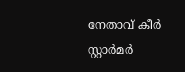നേതാവ് കീര്‍ സ്റ്റാര്‍മര്‍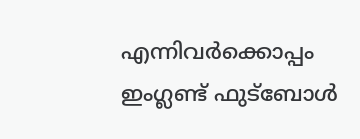എന്നിവര്‍ക്കൊപ്പം ഇംഗ്ലണ്ട് ഫുട്‌ബോള്‍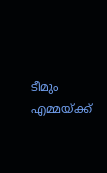ടീമും എമ്മയ്ക്ക്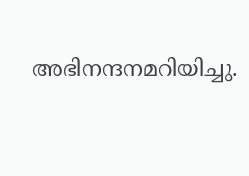അഭിനന്ദനമറിയിച്ചു.